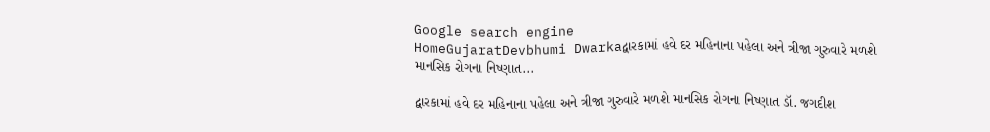Google search engine
HomeGujaratDevbhumi Dwarkaદ્વારકામાં હવે દર મહિનાના પહેલા અને ત્રીજા ગુરુવારે મળશે માનસિક રોગના નિષ્ણાત...

દ્વારકામાં હવે દર મહિનાના પહેલા અને ત્રીજા ગુરુવારે મળશે માનસિક રોગના નિષ્ણાત ડૉ. જગદીશ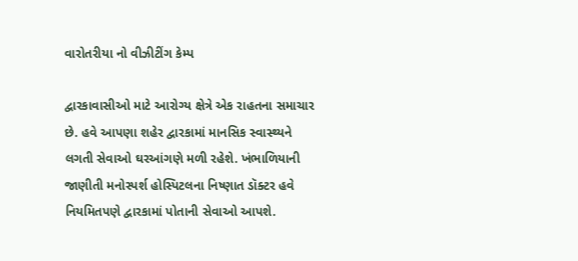વારોતરીયા નો વીઝીટીંગ કેમ્પ

દ્વારકાવાસીઓ માટે આરોગ્ય ક્ષેત્રે એક રાહતના સમાચાર છે. હવે આપણા શહેર દ્વારકામાં માનસિક સ્વાસ્થ્યને લગતી સેવાઓ ઘરઆંગણે મળી રહેશે. ખંભાળિયાની જાણીતી મનોસ્પર્શ હોસ્પિટલના નિષ્ણાત ડૉક્ટર હવે નિયમિતપણે દ્વારકામાં પોતાની સેવાઓ આપશે.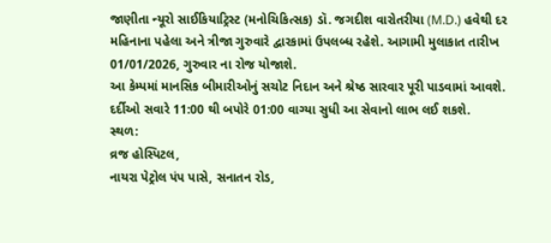જાણીતા ન્યૂરો સાઈકિયાટ્રિસ્ટ (મનોચિકિત્સક) ડૉ. જગદીશ વારોતરીયા (M.D.) હવેથી દર મહિનાના પહેલા અને ત્રીજા ગુરુવારે દ્વારકામાં ઉપલબ્ધ રહેશે. આગામી મુલાકાત તારીખ 01/01/2026, ગુરુવાર ના રોજ યોજાશે.
આ કેમ્પમાં માનસિક બીમારીઓનું સચોટ નિદાન અને શ્રેષ્ઠ સારવાર પૂરી પાડવામાં આવશે. દર્દીઓ સવારે 11:00 થી બપોરે 01:00 વાગ્યા સુધી આ સેવાનો લાભ લઈ શકશે.
સ્થળ:
વ્રજ હોસ્પિટલ,
નાયરા પેટ્રોલ પંપ પાસે, સનાતન રોડ,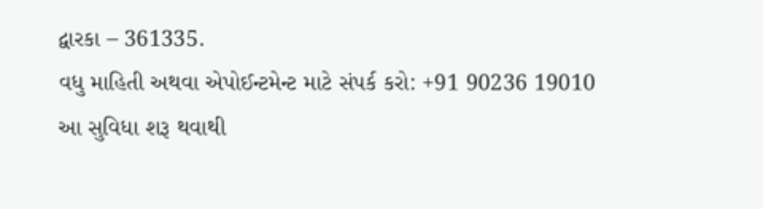દ્વારકા – 361335.
વધુ માહિતી અથવા એપોઈન્ટમેન્ટ માટે સંપર્ક કરો: +91 90236 19010
આ સુવિધા શરૂ થવાથી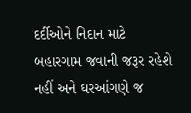દર્દીઓને નિદાન માટે બહારગામ જવાની જરૂર રહેશે નહીં અને ઘરઆંગણે જ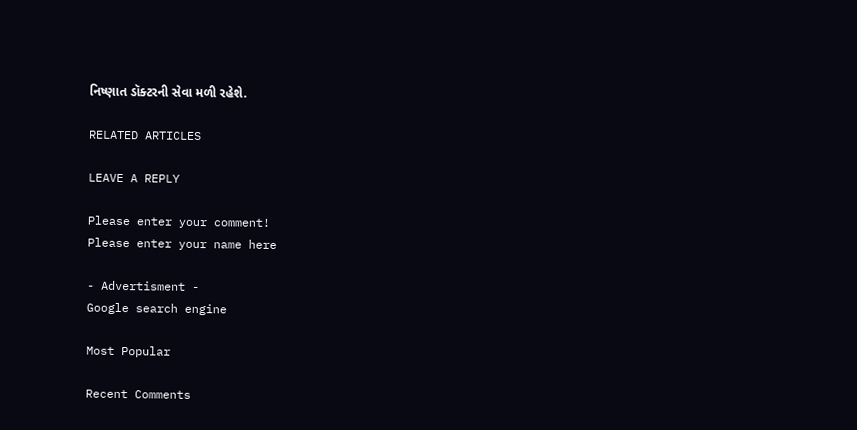નિષ્ણાત ડૉક્ટરની સેવા મળી રહેશે.

RELATED ARTICLES

LEAVE A REPLY

Please enter your comment!
Please enter your name here

- Advertisment -
Google search engine

Most Popular

Recent Comments